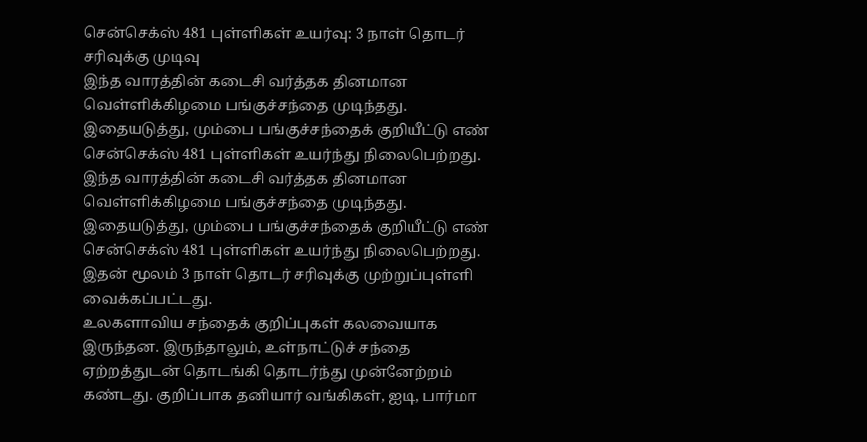சென்செக்ஸ் 481 புள்ளிகள் உயர்வு: 3 நாள் தொடர் சரிவுக்கு முடிவு
இந்த வாரத்தின் கடைசி வர்த்தக தினமான வெள்ளிக்கிழமை பங்குச்சந்தை முடிந்தது. இதையடுத்து, மும்பை பங்குச்சந்தைக் குறியீட்டு எண் சென்செக்ஸ் 481 புள்ளிகள் உயர்ந்து நிலைபெற்றது.
இந்த வாரத்தின் கடைசி வர்த்தக தினமான வெள்ளிக்கிழமை பங்குச்சந்தை முடிந்தது. இதையடுத்து, மும்பை பங்குச்சந்தைக் குறியீட்டு எண் சென்செக்ஸ் 481 புள்ளிகள் உயர்ந்து நிலைபெற்றது. இதன் மூலம் 3 நாள் தொடர் சரிவுக்கு முற்றுப்புள்ளி வைக்கப்பட்டது.
உலகளாவிய சந்தைக் குறிப்புகள் கலவையாக இருந்தன. இருந்தாலும், உள்நாட்டுச் சந்தை ஏற்றத்துடன் தொடங்கி தொடர்ந்து முன்னேற்றம் கண்டது. குறிப்பாக தனியார் வங்கிகள், ஐடி, பார்மா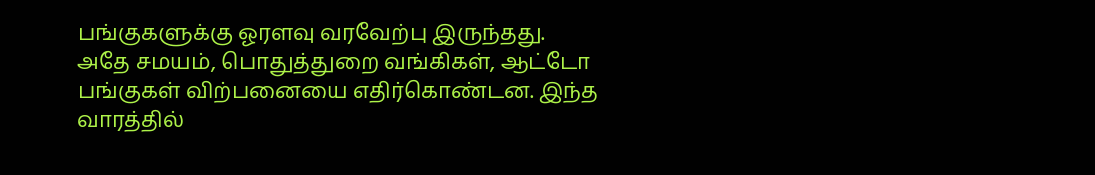பங்குகளுக்கு ஓரளவு வரவேற்பு இருந்தது. அதே சமயம், பொதுத்துறை வங்கிகள், ஆட்டோ பங்குகள் விற்பனையை எதிர்கொண்டன. இந்த வாரத்தில்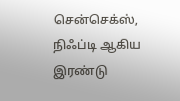சென்செக்ஸ், நிஃப்டி ஆகிய இரண்டு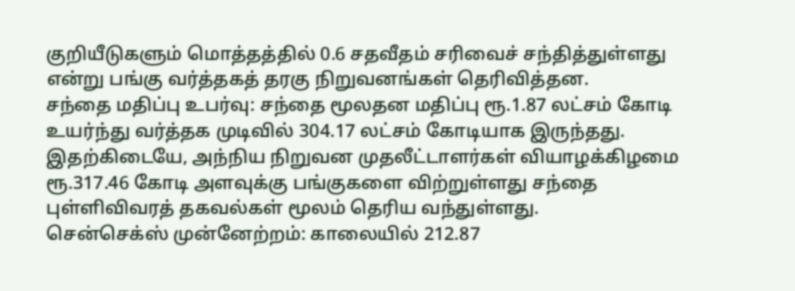குறியீடுகளும் மொத்தத்தில் 0.6 சதவீதம் சரிவைச் சந்தித்துள்ளது என்று பங்கு வர்த்தகத் தரகு நிறுவனங்கள் தெரிவித்தன.
சந்தை மதிப்பு உபர்வு: சந்தை மூலதன மதிப்பு ரூ.1.87 லட்சம் கோடி உயர்ந்து வர்த்தக முடிவில் 304.17 லட்சம் கோடியாக இருந்தது. இதற்கிடையே, அந்நிய நிறுவன முதலீட்டாளர்கள் வியாழக்கிழமை ரூ.317.46 கோடி அளவுக்கு பங்குகளை விற்றுள்ளது சந்தை புள்ளிவிவரத் தகவல்கள் மூலம் தெரிய வந்துள்ளது.
சென்செக்ஸ் முன்னேற்றம்: காலையில் 212.87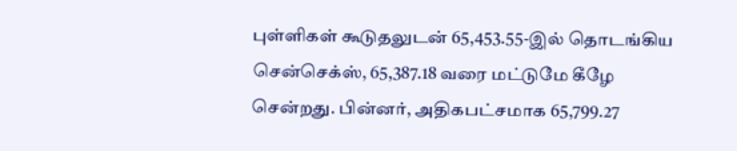புள்ளிகள் கூடுதலுடன் 65,453.55-இல் தொடங்கிய சென்செக்ஸ், 65,387.18 வரை மட்டுமே கீழே சென்றது. பின்னர், அதிகபட்சமாக 65,799.27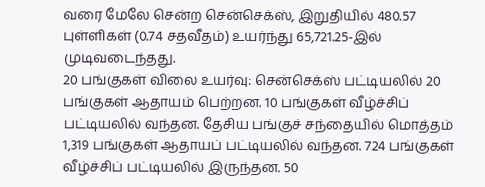வரை மேலே சென்ற சென்செக்ஸ், இறுதியில் 480.57 புள்ளிகள் (0.74 சதவீதம்) உயர்ந்து 65,721.25-இல் முடிவடைந்தது.
20 பங்குகள் விலை உயர்வு: சென்செக்ஸ் பட்டியலில் 20 பங்குகள் ஆதாயம் பெற்றன. 10 பங்குகள் வீழ்ச்சிப் பட்டியலில் வந்தன. தேசிய பங்குச் சந்தையில் மொத்தம் 1,319 பங்குகள் ஆதாயப் பட்டியலில் வந்தன. 724 பங்குகள் வீழ்ச்சிப் பட்டியலில் இருந்தன. 50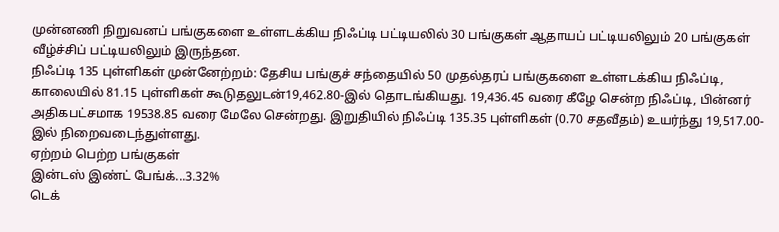முன்னணி நிறுவனப் பங்குகளை உள்ளடக்கிய நிஃப்டி பட்டியலில் 30 பங்குகள் ஆதாயப் பட்டியலிலும் 20 பங்குகள் வீழ்ச்சிப் பட்டியலிலும் இருந்தன.
நிஃப்டி 135 புள்ளிகள் முன்னேற்றம்: தேசிய பங்குச் சந்தையில் 50 முதல்தரப் பங்குகளை உள்ளடக்கிய நிஃப்டி, காலையில் 81.15 புள்ளிகள் கூடுதலுடன்19,462.80-இல் தொடங்கியது. 19,436.45 வரை கீழே சென்ற நிஃப்டி, பின்னர் அதிகபட்சமாக 19538.85 வரை மேலே சென்றது. இறுதியில் நிஃப்டி 135.35 புள்ளிகள் (0.70 சதவீதம்) உயர்ந்து 19,517.00-இல் நிறைவடைந்துள்ளது.
ஏற்றம் பெற்ற பங்குகள்
இன்டஸ் இண்ட் பேங்க்...3.32%
டெக்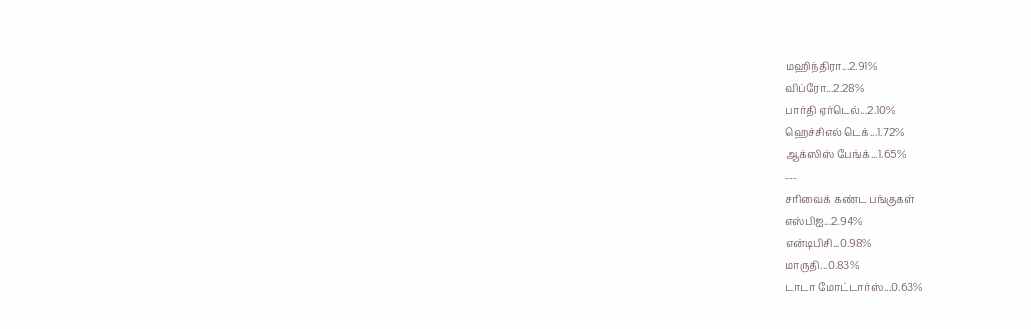மஹிந்திரா...2.91%
விப்ரோ...2.28%
பார்தி ஏர்டெல்...2.10%
ஹெச்சிஎல் டெக்...1.72%
ஆக்ஸிஸ் பேங்க்...1.65%
---
சரிவைக் கண்ட பங்குகள்
எஸ்பிஐ...2.94%
என்டிபிசி...0.98%
மாருதி...0.83%
டாடா மோட்டார்ஸ்...0.63%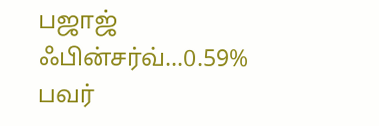பஜாஜ் ஃபின்சர்வ்...0.59%
பவர்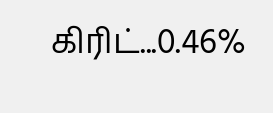கிரிட்...0.46%